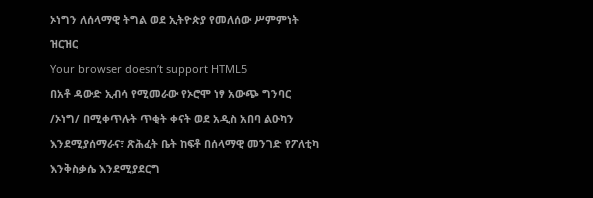ኦነግን ለሰላማዊ ትግል ወደ ኢትዮጵያ የመለሰው ሥምምነት ዝርዝር
Your browser doesn’t support HTML5
በአቶ ዳውድ ኢብሳ የሚመራው የኦሮሞ ነፃ አውጭ ግንባር /ኦነግ/ በሚቀጥሉት ጥቂት ቀናት ወደ አዲስ አበባ ልዑካን እንደሚያሰማራና፣ ጽሕፈት ቤት ከፍቶ በሰላማዊ መንገድ የፖለቲካ እንቅስቃሴ እንደሚያደርግ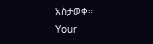አስታወቀ።
Your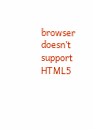browser doesn’t support HTML5